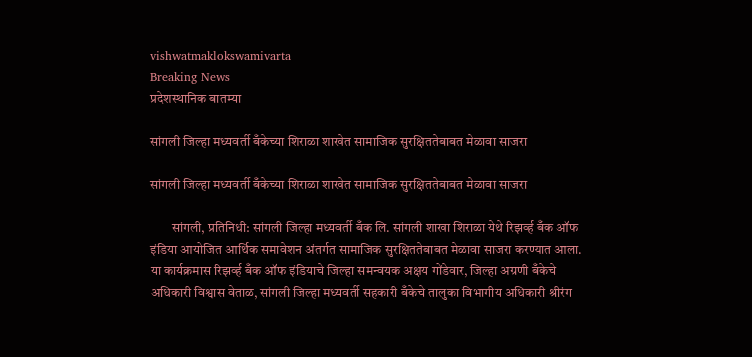vishwatmaklokswamivarta
Breaking News
प्रदेशस्थानिक बातम्या

सांगली जिल्हा मध्यवर्ती बँकेच्या शिराळा शाखेत सामाजिक सुरक्षिततेबाबत मेळावा साजरा

सांगली जिल्हा मध्यवर्ती बँकेच्या शिराळा शाखेत सामाजिक सुरक्षिततेबाबत मेळावा साजरा

        सांगली, प्रतिनिधी: सांगली जिल्हा मध्यवर्ती बँक लि. सांगली शाखा शिराळा येथे रिझर्व्ह बँक ऑफ इंडिया आयोजित आर्थिक समावेशन अंतर्गत सामाजिक सुरक्षिततेबाबत मेळावा साजरा करण्यात आला.    या कार्यक्रमास रिझर्व्ह बँक ऑफ इंडियाचे जिल्हा समन्वयक अक्षय गोंडेवार, जिल्हा अग्रणी बँकेचे अधिकारी विश्वास वेताळ, सांगली जिल्हा मध्यवर्ती सहकारी बँकेचे तालुका विभागीय अधिकारी श्रीरंग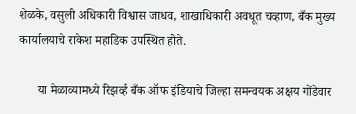शेळके, वसुली अधिकारी विश्वास जाधव, शाखाधिकारी अवधूत चव्हाण, बँक मुख्य कार्यालयाचे राकेश महाडिक उपस्थित होते.

      या मेळाव्यामध्ये रिझर्व्ह बँक ऑफ इंडियाचे जिल्हा समन्वयक अक्षय गोंडेवार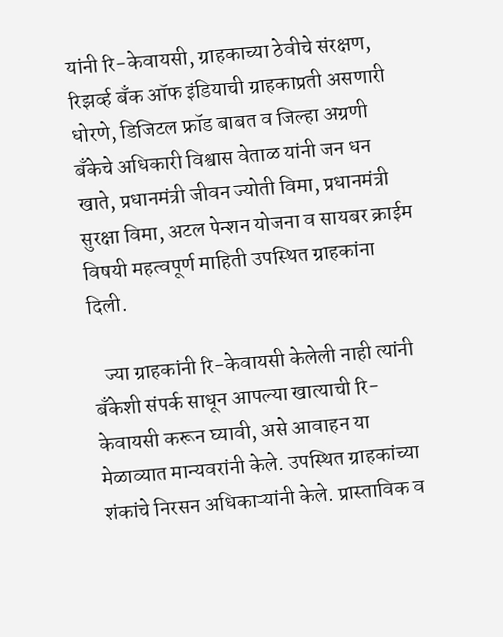यांनी रि-केवायसी, ग्राहकाच्या ठेवीचे संरक्षण, रिझर्व्ह बँक ऑफ इंडियाची ग्राहकाप्रती असणारी धोरणे, डिजिटल फ्रॉड बाबत व जिल्हा अग्रणी बँकेचे अधिकारी विश्वास वेताळ यांनी जन धन खाते, प्रधानमंत्री जीवन ज्योती विमा, प्रधानमंत्री सुरक्षा विमा, अटल पेन्शन योजना व सायबर क्राईम विषयी महत्वपूर्ण माहिती उपस्थित ग्राहकांना दिली.

   ज्या ग्राहकांनी रि-केवायसी केलेली नाही त्यांनी बँकेशी संपर्क साधून आपल्या खात्याची रि-केवायसी करून घ्यावी, असे आवाहन या मेळाव्यात मान्यवरांनी केले. उपस्थित ग्राहकांच्या शंकांचे निरसन अधिकाऱ्यांनी केले. प्रास्ताविक व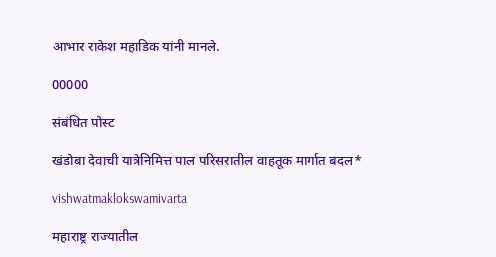आभार राकेश महाडिक यांनी मानले.

00000

संबंधित पोस्ट

खंडोबा देवाची यात्रेनिमित्त पाल परिसरातील वाहतूक मार्गात बदल*

vishwatmaklokswamivarta

महाराष्ट्र राज्यातील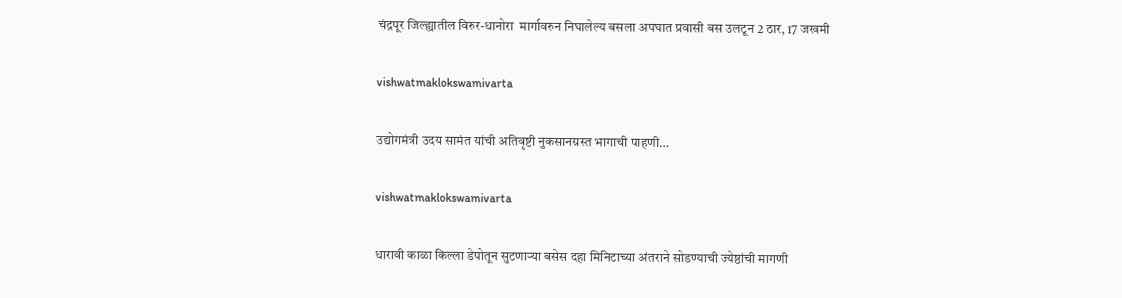चंद्रपूर जिल्ह्यातील विरुर-धानोरा  मार्गावरुन निघालेल्य बसला अपघात प्रवासी बस उलटून 2 ठार, 17 जखमी

vishwatmaklokswamivarta

उद्योगमंत्री उदय सामंत यांची अतिवृष्टी नुकसानग्रस्त भागाची पाहणी…

vishwatmaklokswamivarta

धारावी काळा किल्ला डेपोतून सुटणाऱ्या बसेस दहा मिनिटाच्या अंतराने सोडण्याची ज्येष्ठांची मागणी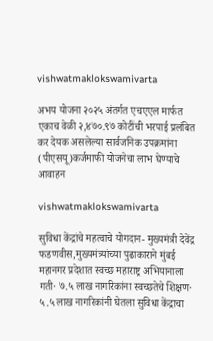vishwatmaklokswamivarta

अभय योजना २०२५ अंतर्गत एचएएल मार्फत एकाच वेळी २,४७०.९७ कोटींची भरपाई प्रलंबित कर देयक असलेल्या सार्वजनिक उपक्रमांना (पीएसयू)कर्जमाफी योजनेचा लाभ घेण्याचे आवाहन

vishwatmaklokswamivarta

सुविधा केंद्रांचे महत्वाचे योगदान- मुख्यमंत्री देवेंद्र फडणवीस,मुख्यमंत्र्यांच्या पुढाकाराने मुंबई महानगर प्रदेशात स्वच्छ महाराष्ट्र अभियानाला गती· ७.५ लाख नागरिकांना स्वच्छतेचे शिक्षण· ५.५ लाख नागरिकांनी घेतला सुविधा केंद्राचा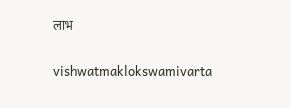लाभ

vishwatmaklokswamivarta